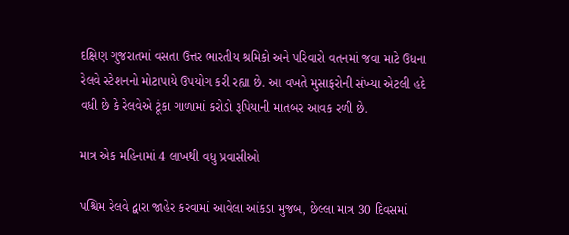દક્ષિણ ગુજરાતમાં વસતા ઉત્તર ભારતીય શ્રમિકો અને પરિવારો વતનમાં જવા માટે ઉધના રેલવે સ્ટેશનનો મોટાપાયે ઉપયોગ કરી રહ્યા છે. આ વખતે મુસાફરોની સંખ્યા એટલી હદે વધી છે કે રેલવેએ ટૂંકા ગાળામાં કરોડો રૂપિયાની માતબર આવક રળી છે.

માત્ર એક મહિનામાં 4 લાખથી વધુ પ્રવાસીઓ

પશ્ચિમ રેલવે દ્વારા જાહેર કરવામાં આવેલા આંકડા મુજબ, છેલ્લા માત્ર 30 દિવસમાં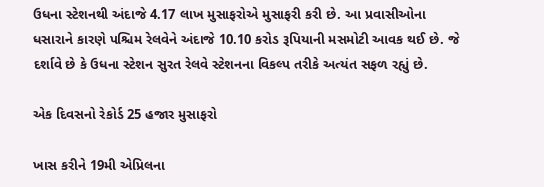ઉધના સ્ટેશનથી અંદાજે 4.17 લાખ મુસાફરોએ મુસાફરી કરી છે. આ પ્રવાસીઓના ધસારાને કારણે પશ્ચિમ રેલવેને અંદાજે 10.10 કરોડ રૂપિયાની મસમોટી આવક થઈ છે. જે દર્શાવે છે કે ઉધના સ્ટેશન સુરત રેલવે સ્ટેશનના વિકલ્પ તરીકે અત્યંત સફળ રહ્યું છે.

એક દિવસનો રેકોર્ડ 25 હજાર મુસાફરો

ખાસ કરીને 19મી એપ્રિલના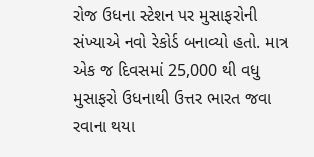રોજ ઉધના સ્ટેશન પર મુસાફરોની સંખ્યાએ નવો રેકોર્ડ બનાવ્યો હતો. માત્ર એક જ દિવસમાં 25,000 થી વધુ મુસાફરો ઉધનાથી ઉત્તર ભારત જવા રવાના થયા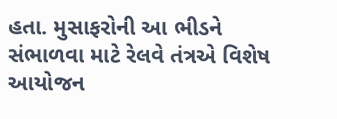હતા. મુસાફરોની આ ભીડને સંભાળવા માટે રેલવે તંત્રએ વિશેષ આયોજન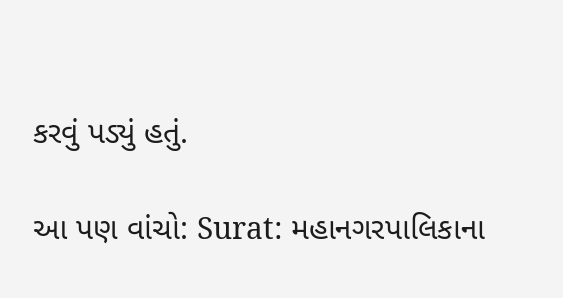કરવું પડ્યું હતું.

આ પણ વાંચો: Surat: મહાનગરપાલિકાના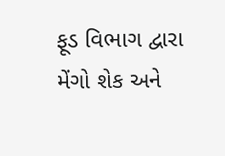ફૂડ વિભાગ દ્વારા મેંગો શેક અને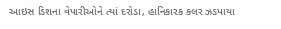આઇસ ડિશના વેપારીઓને ત્યાં દરોડા, હાનિકારક કલર ઝડપાયા